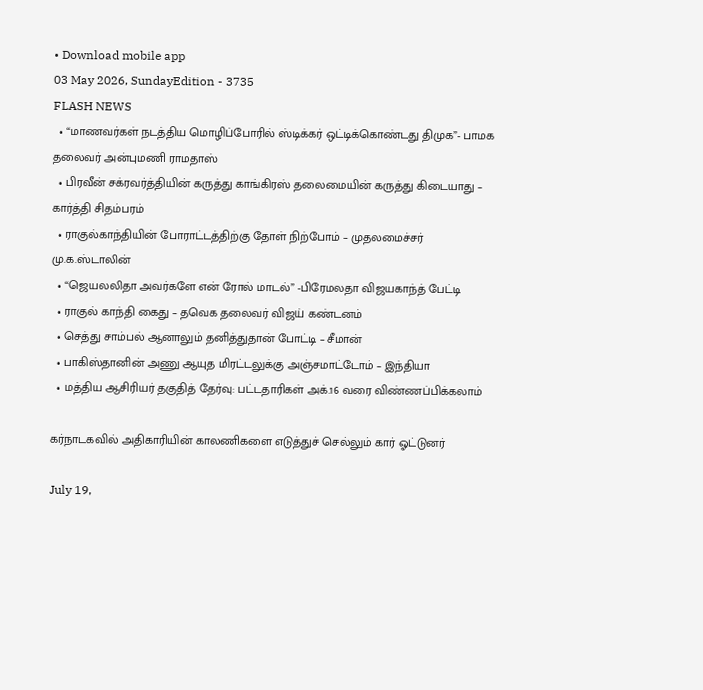• Download mobile app
03 May 2026, SundayEdition - 3735
FLASH NEWS
  • “மாணவர்கள் நடத்திய மொழிப்போரில் ஸ்டிக்கர் ஒட்டிக்கொண்டது திமுக”- பாமக தலைவர் அன்புமணி ராமதாஸ்
  • பிரவீன் சக்ரவர்த்தியின் கருத்து காங்கிரஸ் தலைமையின் கருத்து கிடையாது – கார்த்தி சிதம்பரம்
  • ராகுல்காந்தியின் போராட்டத்திற்கு தோள் நிற்போம் – முதலமைச்சர் மு.க.ஸ்டாலின்
  • “ஜெயலலிதா அவர்களே என் ரோல் மாடல்” -பிரேமலதா விஜயகாந்த் பேட்டி
  • ராகுல் காந்தி கைது – தவெக தலைவர் விஜய் கண்டனம்
  • செத்து சாம்பல் ஆனாலும் தனித்துதான் போட்டி – சீமான்
  • பாகிஸ்தானின் அணு ஆயுத மிரட்டலுக்கு அஞ்சமாட்டோம் – இந்தியா
  • மத்திய ஆசிரியர் தகுதித் தேர்வு: பட்டதாரிகள் அக்.16 வரை விண்ணப்பிக்கலாம்

கர்நாடகவில் அதிகாரியின் காலணிகளை எடுத்துச் செல்லும் கார் ஓட்டுனர்

July 19,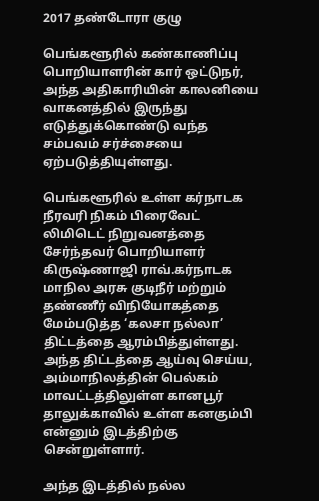2017 தண்டோரா குழு

பெங்களூரில் கண்காணிப்பு பொறியாளரின் கார் ஒட்டுநர், அந்த அதிகாரியின் காலனியை வாகனத்தில் இருந்து எடுத்துக்கொண்டு வந்த சம்பவம் சர்ச்சையை ஏற்படுத்தியுள்ளது.

பெங்களூரில் உள்ள கர்நாடக நீரவரி நிகம் பிரைவேட் லிமிடெட் நிறுவனத்தை சேர்ந்தவர் பொறியாளர் கிருஷ்ணாஜி ராவ்.கர்நாடக மாநில அரசு குடிநீர் மற்றும் தண்ணீர் விநியோகத்தை மேம்படுத்த ‘கலசா நல்லா’ திட்டத்தை ஆரம்பித்துள்ளது. அந்த திட்டத்தை ஆய்வு செய்ய, அம்மாநிலத்தின் பெல்கம் மாவட்டத்திலுள்ள கானபூர் தாலுக்காவில் உள்ள கனகும்பி என்னும் இடத்திற்கு சென்றுள்ளார்.

அந்த இடத்தில் நல்ல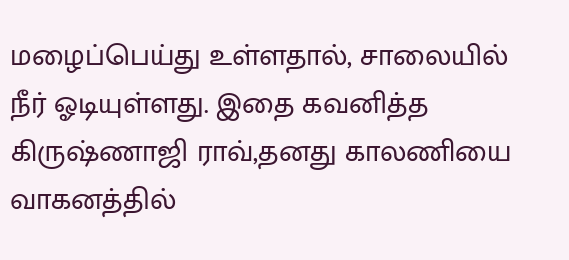மழைப்பெய்து உள்ளதால், சாலையில் நீர் ஓடியுள்ளது. இதை கவனித்த கிருஷ்ணாஜி ராவ்,தனது காலணியை வாகனத்தில்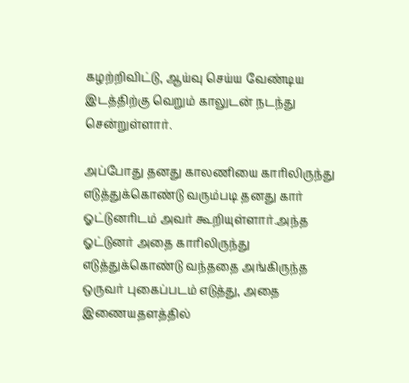கழற்றிவிட்டு, ஆய்வு செய்ய வேண்டிய இடத்திற்கு வெறும் காலுடன் நடந்து சென்றுள்ளார்.

அப்போது தனது காலணியை காரிலிருந்து எடுத்துக்கொண்டு வரும்படி தனது கார் ஓட்டுனரிடம் அவர் கூறியுள்ளார்.அந்த ஓட்டுனர் அதை காரிலிருந்து எடுத்துக்கொண்டு வந்ததை அங்கிருந்த ஒருவர் புகைப்படம் எடுத்து, அதை இணையதளத்தில்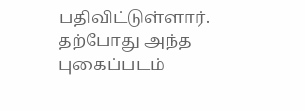பதிவிட்டுள்ளார். தற்போது அந்த புகைப்படம்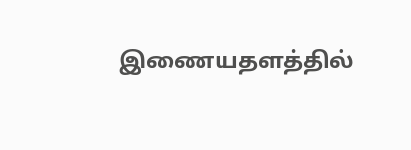இணையதளத்தில்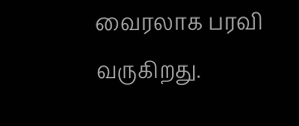வைரலாக பரவி வருகிறது.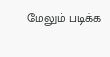மேலும் படிக்க